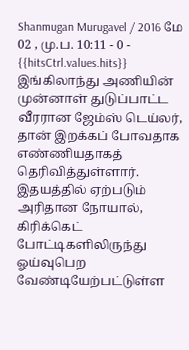Shanmugan Murugavel / 2016 மே 02 , மு.ப. 10:11 - 0 - {{hitsCtrl.values.hits}}
இங்கிலாந்து அணியின் முன்னாள் துடுப்பாட்ட வீரரான ஜேம்ஸ் டெய்லர், தான் இறக்கப் போவதாக எண்ணியதாகத் தெரிவித்துள்ளார். இதயத்தில் ஏற்படும் அரிதான நோயால், கிரிக்கெட் போட்டிகளிலிருந்து ஓய்வுபெற வேண்டியேற்பட்டுள்ள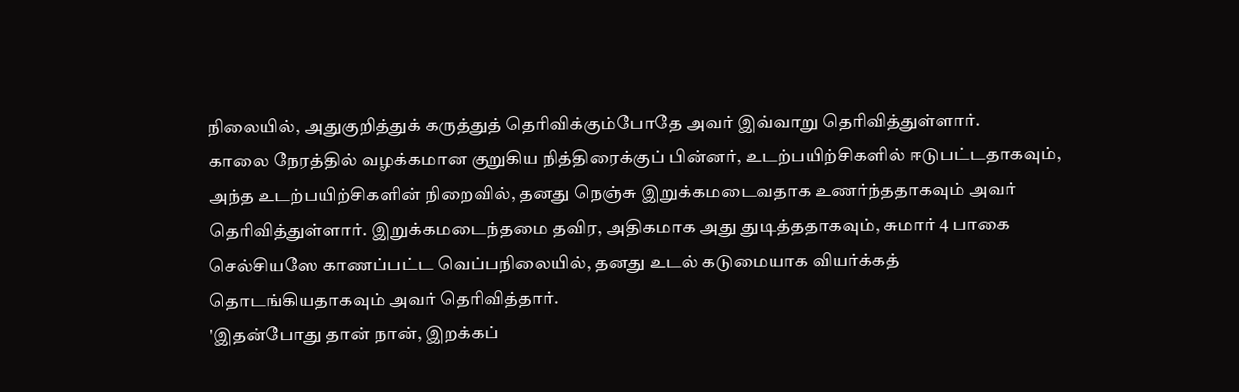நிலையில், அதுகுறித்துக் கருத்துத் தெரிவிக்கும்போதே அவர் இவ்வாறு தெரிவித்துள்ளார்.
காலை நேரத்தில் வழக்கமான குறுகிய நித்திரைக்குப் பின்னர், உடற்பயிற்சிகளில் ஈடுபட்டதாகவும், அந்த உடற்பயிற்சிகளின் நிறைவில், தனது நெஞ்சு இறுக்கமடைவதாக உணர்ந்ததாகவும் அவர் தெரிவித்துள்ளார். இறுக்கமடைந்தமை தவிர, அதிகமாக அது துடித்ததாகவும், சுமார் 4 பாகை செல்சியஸே காணப்பட்ட வெப்பநிலையில், தனது உடல் கடுமையாக வியர்க்கத் தொடங்கியதாகவும் அவர் தெரிவித்தார்.
'இதன்போது தான் நான், இறக்கப்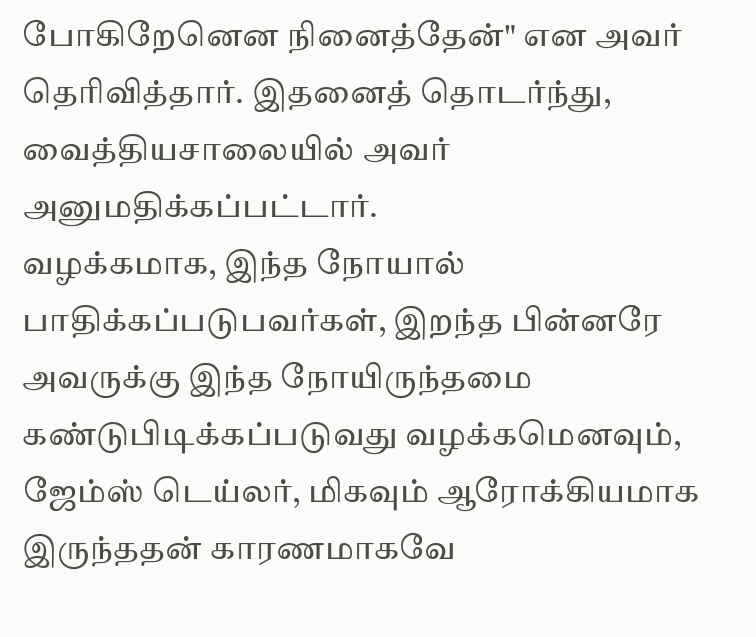போகிறேனென நினைத்தேன்" என அவர் தெரிவித்தார். இதனைத் தொடர்ந்து, வைத்தியசாலையில் அவர் அனுமதிக்கப்பட்டார்.
வழக்கமாக, இந்த நோயால் பாதிக்கப்படுபவர்கள், இறந்த பின்னரே அவருக்கு இந்த நோயிருந்தமை கண்டுபிடிக்கப்படுவது வழக்கமெனவும், ஜேம்ஸ் டெய்லர், மிகவும் ஆரோக்கியமாக இருந்ததன் காரணமாகவே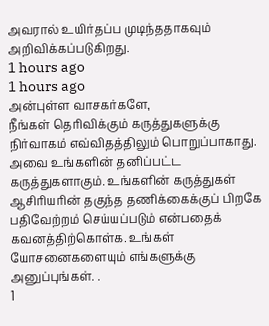அவரால் உயிர்தப்ப முடிந்ததாகவும் அறிவிக்கப்படுகிறது.
1 hours ago
1 hours ago
அன்புள்ள வாசகர்களே,
நீங்கள் தெரிவிக்கும் கருத்துகளுக்கு நிர்வாகம் எவ்விதத்திலும் பொறுப்பாகாது. அவை உங்களின் தனிப்பட்ட கருத்துகளாகும். உங்களின் கருத்துகள் ஆசிரியரின் தகுந்த தணிக்கைக்குப் பிறகே பதிவேற்றம் செய்யப்படும் என்பதைக் கவனத்திற்கொள்க. உங்கள் யோசனைகளையும் எங்களுக்கு அனுப்புங்கள். .
1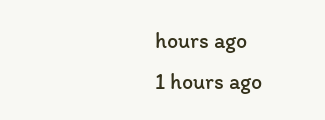hours ago
1 hours ago